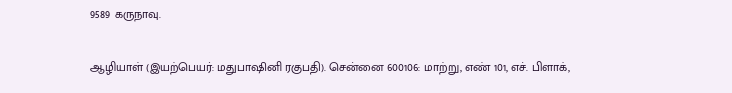9589 கருநாவு.

ஆழியாள் (இயற்பெயர்: மதுபாஷினி ரகுபதி). சென்னை 600106: மாற்று, எண் 101, எச். பிளாக்,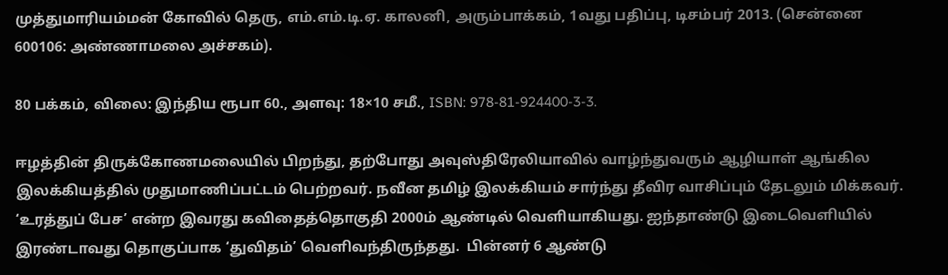முத்துமாரியம்மன் கோவில் தெரு, எம்.எம்.டி.ஏ. காலனி, அரும்பாக்கம், 1வது பதிப்பு, டிசம்பர் 2013. (சென்னை 600106: அண்ணாமலை அச்சகம்).

80 பக்கம், விலை: இந்திய ரூபா 60., அளவு: 18×10 சமீ., ISBN: 978-81-924400-3-3.

ஈழத்தின் திருக்கோணமலையில் பிறந்து, தற்போது அவுஸ்திரேலியாவில் வாழ்ந்துவரும் ஆழியாள் ஆங்கில இலக்கியத்தில் முதுமாணிப்பட்டம் பெற்றவர். நவீன தமிழ் இலக்கியம் சார்ந்து தீவிர வாசிப்பும் தேடலும் மிக்கவர். ‘உரத்துப் பேச’ என்ற இவரது கவிதைத்தொகுதி 2000ம் ஆண்டில் வெளியாகியது. ஐந்தாண்டு இடைவெளியில் இரண்டாவது தொகுப்பாக ‘துவிதம்’ வெளிவந்திருந்தது.  பின்னர் 6 ஆண்டு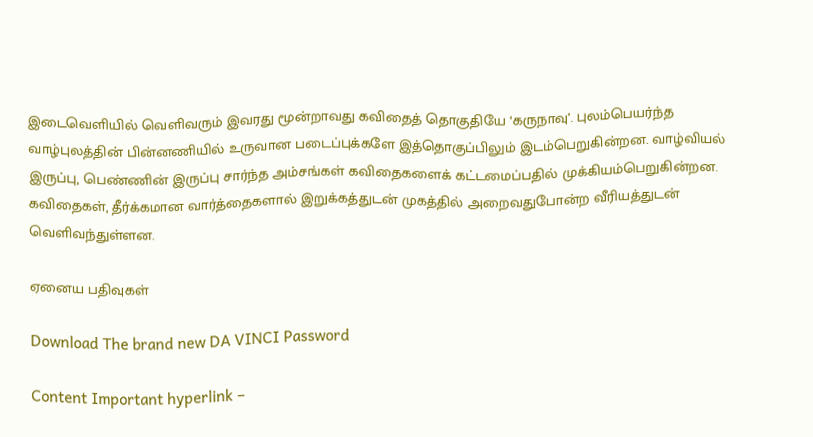இடைவெளியில் வெளிவரும் இவரது மூன்றாவது கவிதைத் தொகுதியே ‘கருநாவு’. புலம்பெயர்ந்த வாழ்புலத்தின் பின்னணியில் உருவான படைப்புக்களே இத்தொகுப்பிலும் இடம்பெறுகின்றன. வாழ்வியல் இருப்பு, பெண்ணின் இருப்பு சார்ந்த அம்சங்கள் கவிதைகளைக் கட்டமைப்பதில் முக்கியம்பெறுகின்றன. கவிதைகள், தீர்க்கமான வார்த்தைகளால் இறுக்கத்துடன் முகத்தில் அறைவதுபோன்ற வீரியத்துடன் வெளிவந்துள்ளன.

ஏனைய பதிவுகள்

Download The brand new DA VINCI Password

Content Important hyperlink –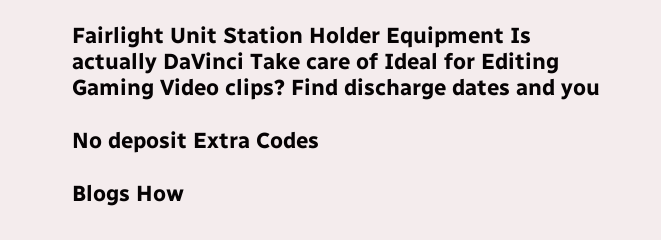Fairlight Unit Station Holder Equipment Is actually DaVinci Take care of Ideal for Editing Gaming Video clips? Find discharge dates and you

No deposit Extra Codes

Blogs How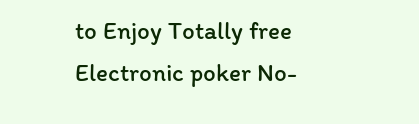to Enjoy Totally free Electronic poker No-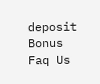deposit Bonus Faq Us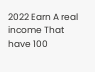2022 Earn A real income That have 100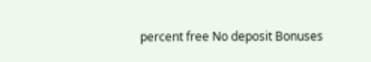percent free No deposit Bonuses